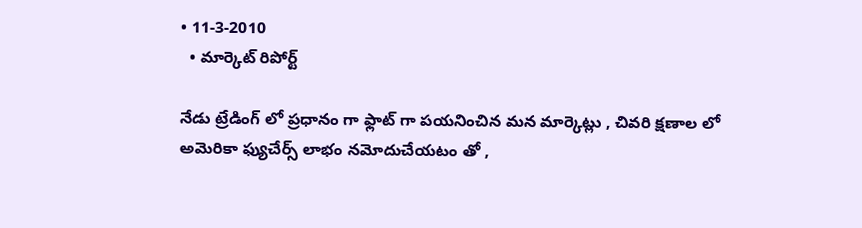• 11-3-2010
  • మార్కెట్ రిపోర్ట్

నేడు ట్రేడింగ్ లో ప్రధానం గా ఫ్లాట్ గా పయనించిన మన మార్కెట్లు , చివరి క్షణాల లో అమెరికా ఫ్యుచేర్స్ లాభం నమోదుచేయటం తో ,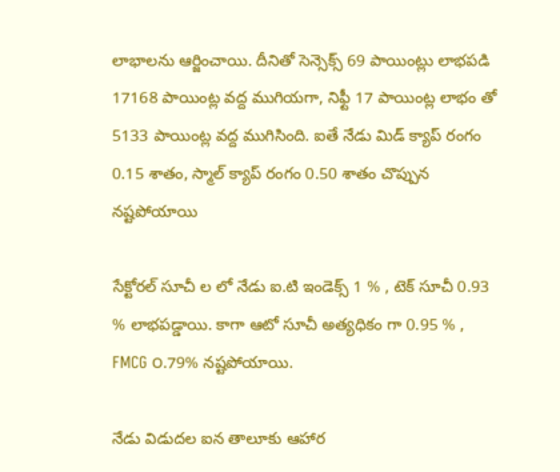లాభాలను ఆర్జించాయి. దీనితో సెన్సెక్స్ 69 పాయింట్లు లాభపడి 17168 పాయింట్ల వద్ద ముగియగా, నిఫ్టీ 17 పాయింట్ల లాభం తో 5133 పాయింట్ల వద్ద ముగిసింది. ఐతే నేడు మిడ్ క్యాప్ రంగం 0.15 శాతం, స్మాల్ క్యాప్ రంగం 0.50 శాతం చొప్పున నష్టపోయాయి

సేక్టోరల్ సూచీ ల లో నేడు ఐ.టి ఇండెక్స్ 1 % , టెక్ సూచీ 0.93 % లాభపడ్డాయి. కాగా ఆటో సూచీ అత్యధికం గా 0.95 % , FMCG ౦.79% నష్టపోయాయి.

నేడు విడుదల ఐన తాలూకు ఆహార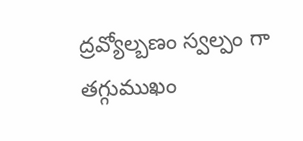ద్రవ్యోల్బణం స్వల్పం గా తగ్గుముఖం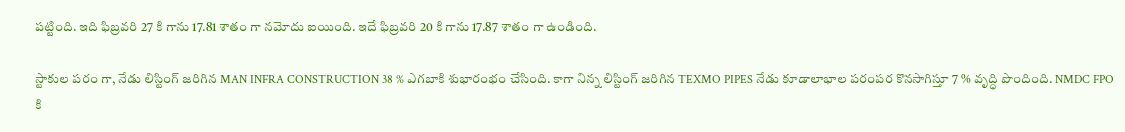పట్టింది. ఇది ఫిబ్రవరి 27 కి గాను 17.81 శాతం గా నమోదు ఐయింది. ఇదే ఫిబ్రవరి 20 కి గాను 17.87 శాతం గా ఉండింది.

స్టాకుల పరం గా, నేడు లిస్టింగ్ జరిగిన MAN INFRA CONSTRUCTION 38 % ఎగబాకి శుభారంభం చేసింది. కాగా నిన్న లిస్టింగ్ జరిగిన TEXMO PIPES నేడు కూడాలాభాల పరంపర కొనసాగిస్తూ 7 % వృద్ధి పొందింది. NMDC FPO కి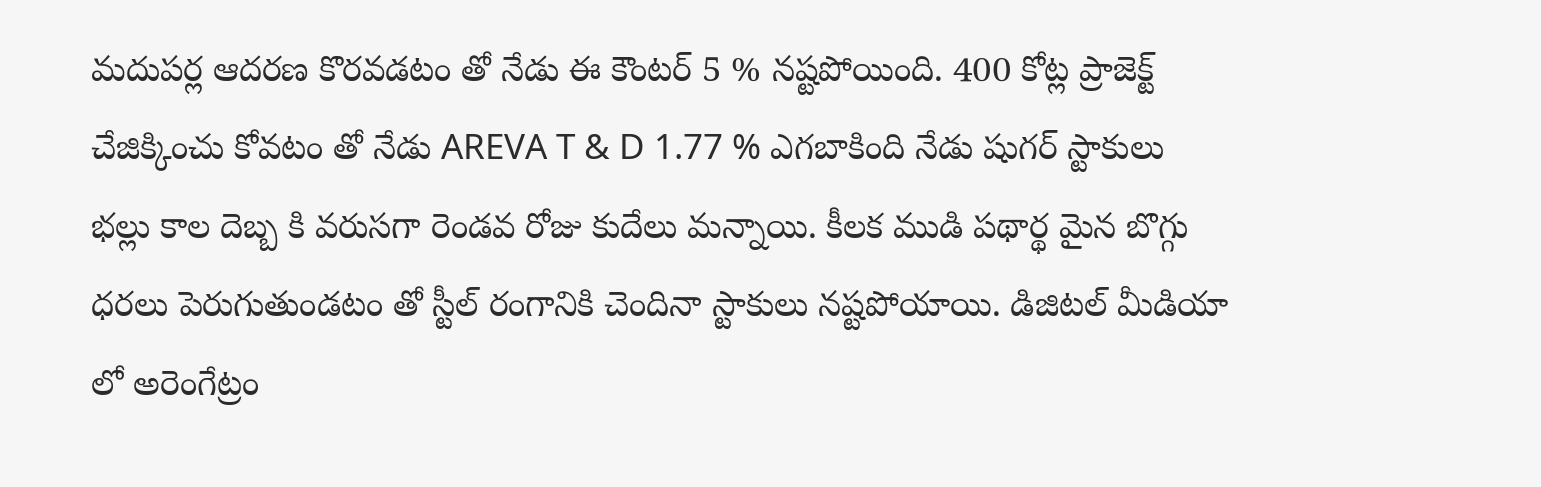మదుపర్ల ఆదరణ కొరవడటం తో నేడు ఈ కౌంటర్ 5 % నష్టపోయింది. 400 కోట్ల ప్రాజెక్ట్ చేజిక్కించు కోవటం తో నేడు AREVA T & D 1.77 % ఎగబాకింది నేడు షుగర్ స్టాకులు భల్లు కాల దెబ్బ కి వరుసగా రెండవ రోజు కుదేలు మన్నాయి. కీలక ముడి పథార్థ మైన బొగ్గు ధరలు పెరుగుతుండటం తో స్టీల్ రంగానికి చెందినా స్టాకులు నష్టపోయాయి. డిజిటల్ మీడియా లో అరెంగేట్రం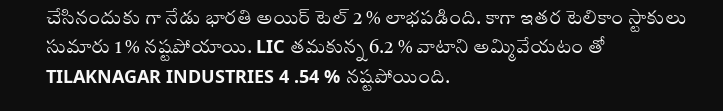చేసినందుకు గా నేడు భారతి అయిర్ టెల్ 2 % లాభపడింది. కాగా ఇతర టెలికాం స్టాకులు సుమారు 1 % నష్టపోయాయి. LIC తమకున్న 6.2 % వాటాని అమ్మివేయటం తో TILAKNAGAR INDUSTRIES 4 .54 % నష్టపోయింది.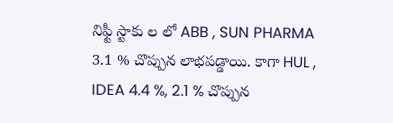నిఫ్టీ స్టాకు ల లో ABB , SUN PHARMA 3.1 % చొప్పున లాభపడ్డాయి. కాగా HUL , IDEA 4.4 %, 2.1 % చొప్పున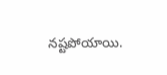నష్టపోయాయి.